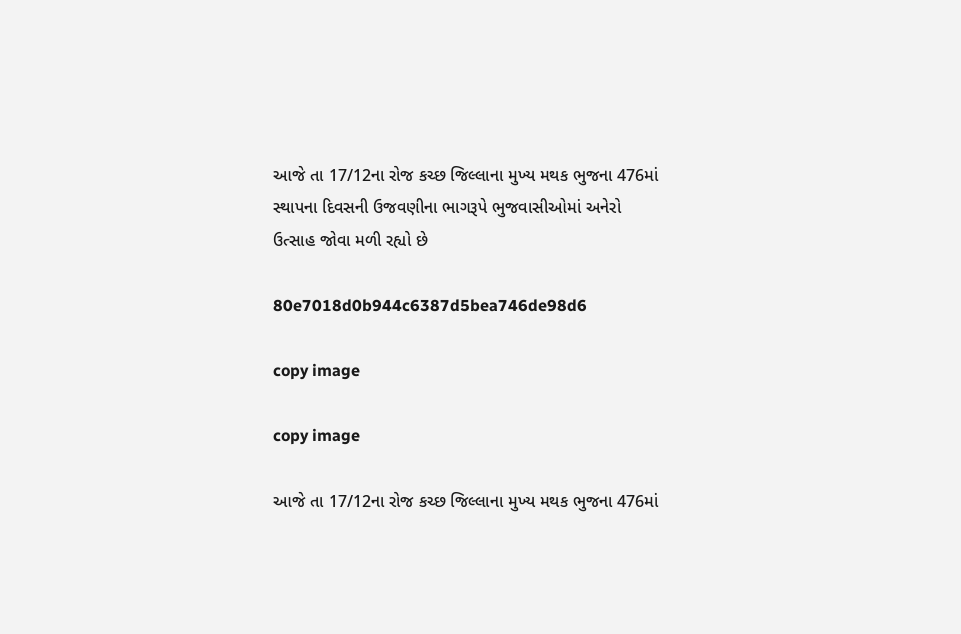આજે તા 17/12ના રોજ કચ્છ જિલ્લાના મુખ્ય મથક ભુજના 476માં સ્થાપના દિવસની ઉજવણીના ભાગરૂપે ભુજવાસીઓમાં અનેરો ઉત્સાહ જોવા મળી રહ્યો છે

80e7018d0b944c6387d5bea746de98d6

copy image

copy image

આજે તા 17/12ના રોજ કચ્છ જિલ્લાના મુખ્ય મથક ભુજના 476માં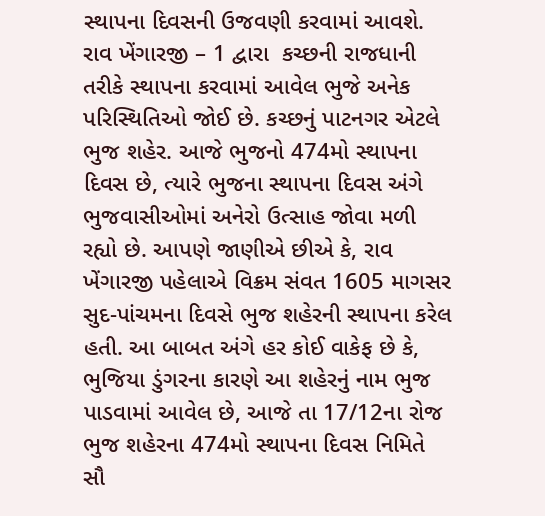સ્થાપના દિવસની ઉજવણી કરવામાં આવશે. રાવ ખેંગારજી – 1 દ્વારા  કચ્છની રાજધાની તરીકે સ્થાપના કરવામાં આવેલ ભુજે અનેક પરિસ્થિતિઓ જોઈ છે. કચ્છનું પાટનગર એટલે ભુજ શહેર. આજે ભુજનો 474મો સ્થાપના દિવસ છે, ત્યારે ભુજના સ્થાપના દિવસ અંગે ભુજવાસીઓમાં અનેરો ઉત્સાહ જોવા મળી રહ્યો છે. આપણે જાણીએ છીએ કે, રાવ ખેંગારજી પહેલાએ વિક્રમ સંવત 1605 માગસર સુદ-પાંચમના દિવસે ભુજ શહેરની સ્થાપના કરેલ હતી. આ બાબત અંગે હર કોઈ વાકેફ છે કે, ભુજિયા ડુંગરના કારણે આ શહેરનું નામ ભુજ પાડવામાં આવેલ છે, આજે તા 17/12ના રોજ ભુજ શહેરના 474મો સ્થાપના દિવસ નિમિતે સૌ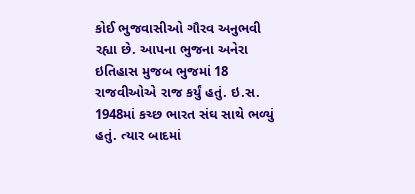કોઈ ભુજવાસીઓ ગૌરવ અનુભવી રહ્યા છે. આપના ભુજના અનેરા ઇતિહાસ મુજબ ભુજમાં 18 રાજવીઓએ રાજ કર્યું હતું. ઇ.સ. 1948માં કચ્છ ભારત સંઘ સાથે ભળ્યું હતું. ત્યાર બાદમાં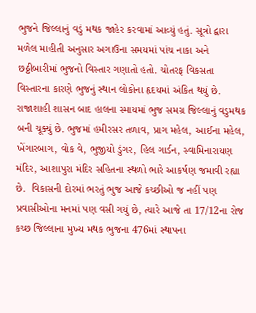ભુજને જિલ્લાનું વડું મથક જાહેર કરવામાં આવ્યું હતું. સૂત્રો દ્વારા મળેલ માહીતી અનુસાર અગાઉના સમયમાં પાંચ નાકા અને છઠ્ઠીબારીમાં ભુજનો વિસ્તાર ગણાતો હતો. ચોતરફ વિકસતા વિસ્તારના કારણે ભુજનું સ્થાન લોકોના હૃદયમાં અંકિત થયું છે. રાજાશાહી શાસન બાદ હાલના સ્માયમાં ભુજ સમગ્ર જિલ્લાનું વડુમથક બની ચૂક્યું છે. ભુજમાં હમીરસર તળાવ, પ્રાગ મહેલ, આઈના મહેલ, ખેંગારબાગ, વોક વે, ભુજીયો ડુંગર, હિલ ગાર્ડન, સ્વામિનારાયણ મંદિર, આશાપુરા મંદિર સહિતના સ્થળો ભારે આકર્ષણ જમાવી રહ્યા છે.  વિકાસની દોરમાં ભરતું ભુજ આજે કચ્છીઓ જ નહીં પણ પ્રવાસીઓના મનમાં પણ વસી ગયું છે, ત્યારે આજે તા 17/12ના રોજ કચ્છ જિલ્લાના મુખ્ય મથક ભુજના 476માં સ્થાપના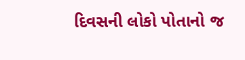દિવસની લોકો પોતાનો જ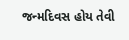જન્મદિવસ હોય તેવી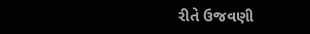રીતે ઉજવણી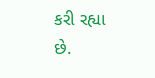કરી રહ્યા છે.